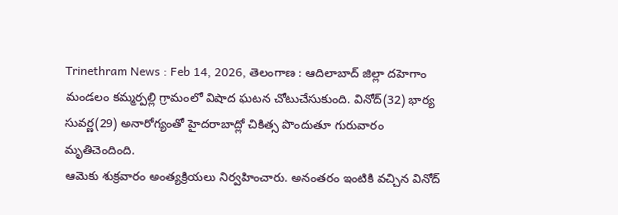Trinethram News : Feb 14, 2026, తెలంగాణ : ఆదిలాబాద్ జిల్లా దహెగాం మండలం కమ్మర్పల్లి గ్రామంలో విషాద ఘటన చోటుచేసుకుంది. వినోద్(32) భార్య సువర్ణ(29) అనారోగ్యంతో హైదరాబాద్లో చికిత్స పొందుతూ గురువారం మృతిచెందింది.
ఆమెకు శుక్రవారం అంత్యక్రియలు నిర్వహించారు. అనంతరం ఇంటికి వచ్చిన వినోద్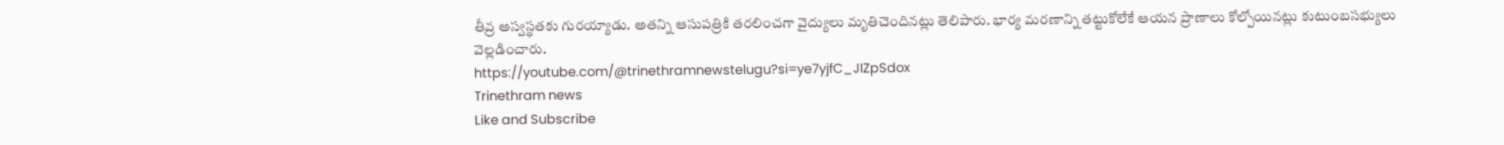తీవ్ర అస్వస్థతకు గురయ్యాడు. అతన్ని ఆసుపత్రికి తరలించగా వైద్యులు మృతిచెందినట్లు తెలిపారు. భార్య మరణాన్ని తట్టుకోలేకే ఆయన ప్రాణాలు కోల్పోయినట్లు కుటుంబసభ్యులు వెల్లడించారు.
https://youtube.com/@trinethramnewstelugu?si=ye7yjfC_JIZpSdox
Trinethram news
Like and Subscribe